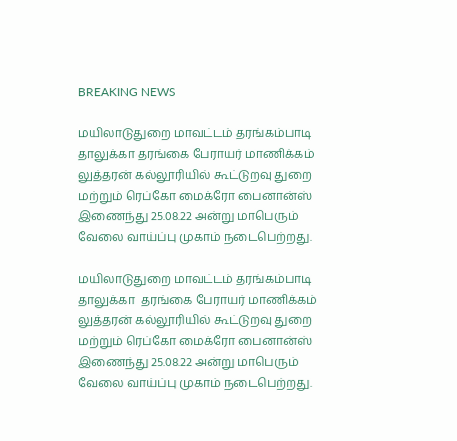BREAKING NEWS

மயிலாடுதுறை மாவட்டம் தரங்கம்பாடி தாலுக்கா தரங்கை பேராயர் மாணிக்கம் லுத்தரன் கல்லூரியில் கூட்டுறவு துறை மற்றும் ரெப்கோ மைக்ரோ பைனான்ஸ் இணைந்து 25.08.22 அன்று மாபெரும் வேலை வாய்ப்பு முகாம் நடைபெற்றது.

மயிலாடுதுறை மாவட்டம் தரங்கம்பாடி தாலுக்கா  தரங்கை பேராயர் மாணிக்கம் லுத்தரன் கல்லூரியில் கூட்டுறவு துறை மற்றும் ரெப்கோ மைக்ரோ பைனான்ஸ் இணைந்து 25.08.22 அன்று மாபெரும் வேலை வாய்ப்பு முகாம் நடைபெற்றது.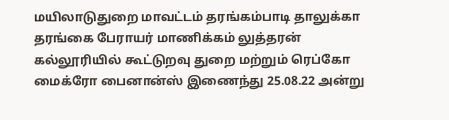மயிலாடுதுறை மாவட்டம் தரங்கம்பாடி தாலுக்கா தரங்கை பேராயர் மாணிக்கம் லுத்தரன் கல்லூரியில் கூட்டுறவு துறை மற்றும் ரெப்கோ மைக்ரோ பைனான்ஸ் இணைந்து 25.08.22 அன்று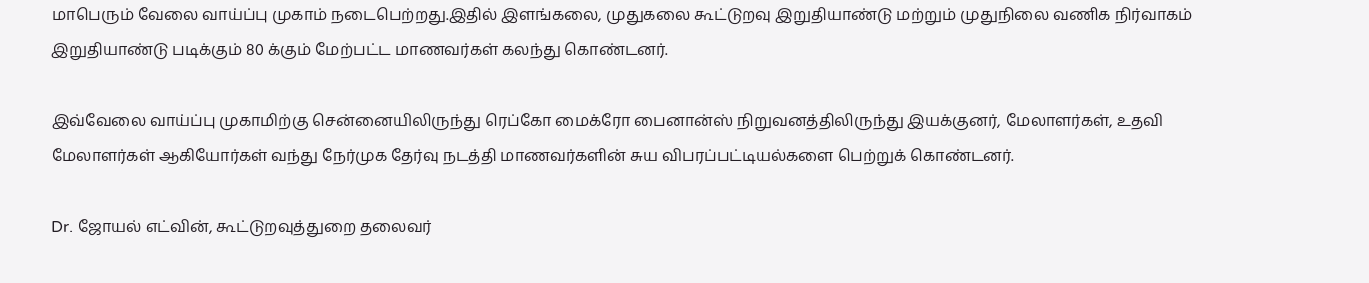மாபெரும் வேலை வாய்ப்பு முகாம் நடைபெற்றது.இதில் இளங்கலை, முதுகலை கூட்டுறவு இறுதியாண்டு மற்றும் முதுநிலை வணிக நிர்வாகம் இறுதியாண்டு படிக்கும் 80 க்கும் மேற்பட்ட மாணவர்கள் கலந்து கொண்டனர்.

இவ்வேலை வாய்ப்பு முகாமிற்கு சென்னையிலிருந்து ரெப்கோ மைக்ரோ பைனான்ஸ் நிறுவனத்திலிருந்து இயக்குனர், மேலாளர்கள், உதவி மேலாளர்கள் ஆகியோர்கள் வந்து நேர்முக தேர்வு நடத்தி மாணவர்களின் சுய விபரப்பட்டியல்களை பெற்றுக் கொண்டனர்.

Dr. ஜோயல் எட்வின், கூட்டுறவுத்துறை தலைவர்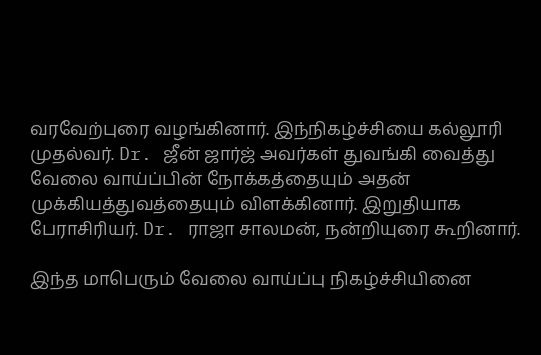வரவேற்புரை வழங்கினார். இந்நிகழ்ச்சியை கல்லூரி முதல்வர். Dr. ஜீன் ஜார்ஜ் அவர்கள் துவங்கி வைத்து வேலை வாய்ப்பின் நோக்கத்தையும் அதன் முக்கியத்துவத்தையும் விளக்கினார். இறுதியாக பேராசிரியர். Dr. ராஜா சாலமன், நன்றியுரை கூறினார்.

இந்த மாபெரும் வேலை வாய்ப்பு நிகழ்ச்சியினை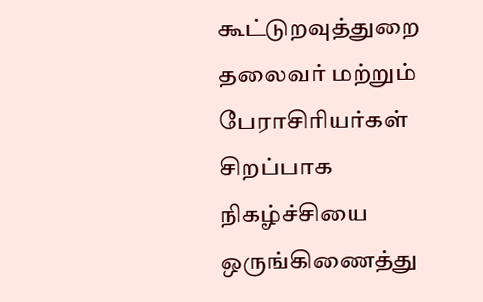கூட்டுறவுத்துறை தலைவர் மற்றும் பேராசிரியர்கள் சிறப்பாக நிகழ்ச்சியை ஒருங்கிணைத்து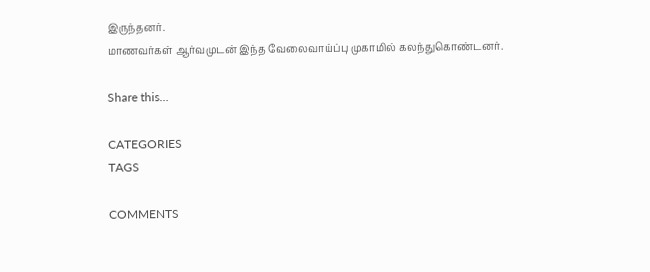இருந்தனர்.
மாணவர்கள் ஆர்வமுடன் இந்த வேலைவாய்ப்பு முகாமில் கலந்துகொண்டனர்.

Share this…

CATEGORIES
TAGS

COMMENTS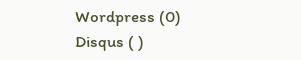Wordpress (0)
Disqus ( )